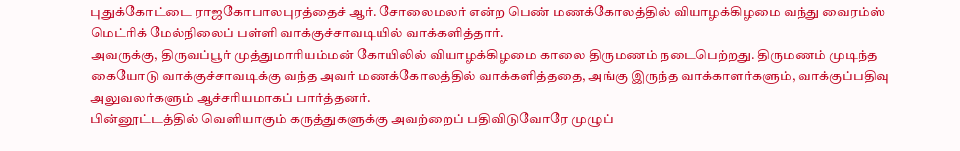புதுக்கோட்டை ராஜகோபாலபுரத்தைச் ஆர். சோலைமலர் என்ற பெண் மணக்கோலத்தில் வியாழக்கிழமை வந்து வைரம்ஸ் மெட்ரிக் மேல்நிலைப் பள்ளி வாக்குச்சாவடியில் வாக்களித்தார்.
அவருக்கு, திருவப்பூர் முத்துமாரியம்மன் கோயிலில் வியாழக்கிழமை காலை திருமணம் நடைபெற்றது. திருமணம் முடிந்த கையோடு வாக்குச்சாவடிக்கு வந்த அவர் மணக்கோலத்தில் வாக்களித்ததை, அங்கு இருந்த வாக்காளர்களும், வாக்குப்பதிவு அலுவலர்களும் ஆச்சரியமாகப் பார்த்தனர்.
பின்னூட்டத்தில் வெளியாகும் கருத்துகளுக்கு அவற்றைப் பதிவிடுவோரே முழுப்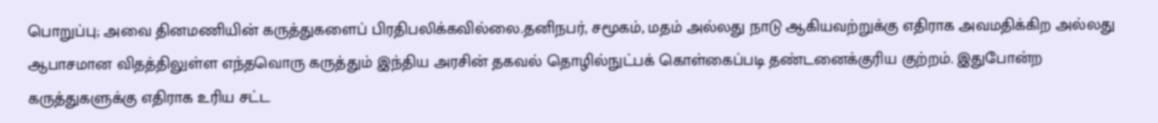பொறுப்பு; அவை தினமணியின் கருத்துகளைப் பிரதிபலிக்கவில்லை.தனிநபர், சமூகம், மதம் அல்லது நாடு ஆகியவற்றுக்கு எதிராக அவமதிக்கிற அல்லது ஆபாசமான விதத்திலுள்ள எந்தவொரு கருத்தும் இந்திய அரசின் தகவல் தொழில்நுட்பக் கொள்கைப்படி தண்டனைக்குரிய குற்றம். இதுபோன்ற கருத்துகளுக்கு எதிராக உரிய சட்ட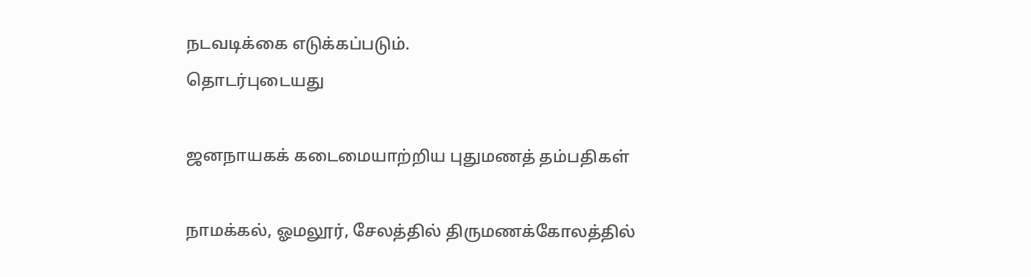நடவடிக்கை எடுக்கப்படும்.
தொடர்புடையது

ஜனநாயகக் கடைமையாற்றிய புதுமணத் தம்பதிகள்

நாமக்கல், ஓமலூர், சேலத்தில் திருமணக்கோலத்தில்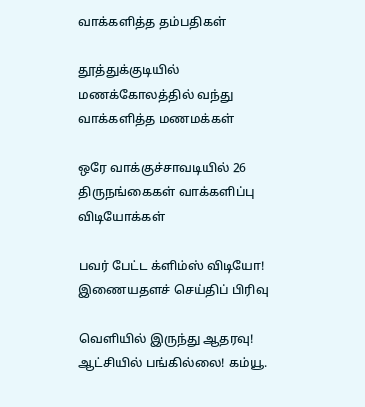வாக்களித்த தம்பதிகள்

தூத்துக்குடியில் மணக்கோலத்தில் வந்து வாக்களித்த மணமக்கள்

ஒரே வாக்குச்சாவடியில் 26 திருநங்கைகள் வாக்களிப்பு
விடியோக்கள்

பவர் பேட்ட க்ளிம்ஸ் விடியோ!
இணையதளச் செய்திப் பிரிவு

வெளியில் இருந்து ஆதரவு! ஆட்சியில் பங்கில்லை! கம்யூ.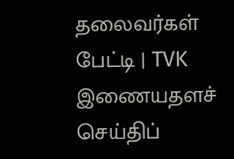தலைவர்கள் பேட்டி | TVK
இணையதளச் செய்திப்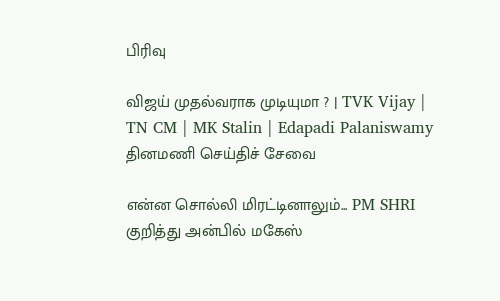பிரிவு

விஜய் முதல்வராக முடியுமா ? | TVK Vijay | TN CM | MK Stalin | Edapadi Palaniswamy
தினமணி செய்திச் சேவை

என்ன சொல்லி மிரட்டினாலும்... PM SHRI குறித்து அன்பில் மகேஸ்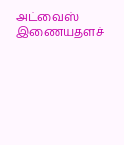அட்வைஸ்
இணையதளச்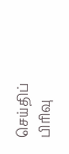செய்திப் பிரிவு